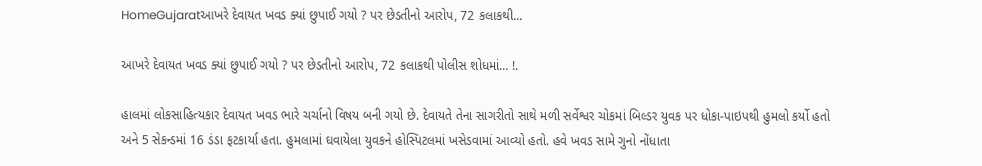HomeGujaratઆખરે દેવાયત ખવડ ક્યાં છુપાઈ ગયો ? પર છેડતીનો આરોપ, 72 કલાકથી...

આખરે દેવાયત ખવડ ક્યાં છુપાઈ ગયો ? પર છેડતીનો આરોપ, 72 કલાકથી પોલીસ શોધમાં… !.

હાલમાં લોકસાહિત્યકાર દેવાયત ખવડ ભારે ચર્ચાનો વિષય બની ગયો છે. દેવાયતે તેના સાગરીતો સાથે મળી સર્વેશ્વર ચોકમાં બિલ્ડર યુવક પર ધોકા-પાઇપથી હુમલો કર્યો હતો અને 5 સેકન્ડમાં 16 ડંડા ફટકાર્યા હતા. હુમલામાં ઘવાયેલા યુવકને હોસ્પિટલમાં ખસેડવામાં આવ્યો હતો. હવે ખવડ સામે ગુનો નોંધાતા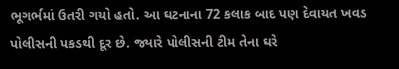ભૂગર્ભમાં ઉતરી ગયો હતો. આ ઘટનાના 72 કલાક બાદ પણ દેવાયત ખવડ પોલીસની પકડથી દૂર છે. જ્યારે પોલીસની ટીમ તેના ઘરે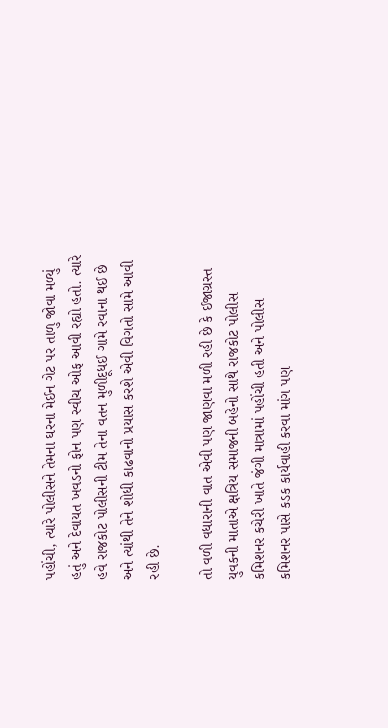પહોંચી, ત્યારે પોલીસને તેમના ઘરના મેઈન ગેટ પર તાળુ જોવા મળ્યું હતું અને દેવાયત ખવડનો ફોન પણ સ્વીચ ઓફ આવી રહ્યો હતો. ત્યારે હવે રાજકોટ પોલીસની ટીમ તેના વતન મુળીદૂધઈ ગામે રવાના થઈ છે અને ત્યાંથી તેને શોધી કાઢવાનો પ્રયાસ કરશે એવી વિગતો સામે આવી રહી છે.

તો વળી વધારાની વાત એવી પણ જાણવા મળી રહી છે કે ઈજાગ્રસ્ત યુવકની માતાએ ક્ષત્રિય સમાજની બહેનો સાથે રાજકોટ પોલીસ કમિશનર કચેરી ખાતે જંગી માત્રામાં પહોંચી હતી અને પોલીસ કમિશનર પાસે કડક કાર્યવાહી કરવા માંગ પણ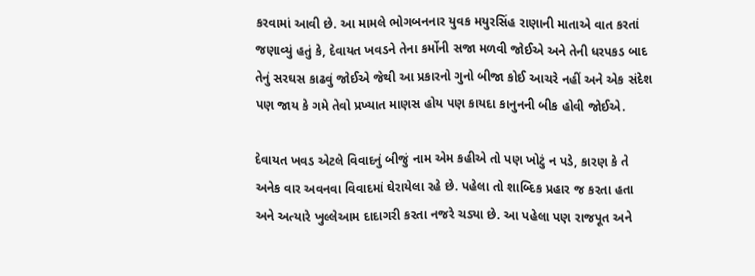કરવામાં આવી છે. આ મામલે ભોગબનનાર યુવક મયુરસિંહ રાણાની માતાએ વાત કરતાં જણાવ્યું હતું કે, દેવાયત ખવડને તેના કર્મોની સજા મળવી જોઈએ અને તેની ધરપકડ બાદ તેનું સરઘસ કાઢવું જોઈએ જેથી આ પ્રકારનો ગુનો બીજા કોઈ આચરે નહીં અને એક સંદેશ પણ જાય કે ગમે તેવો પ્રખ્યાત માણસ હોય પણ કાયદા કાનુનની બીક હોવી જોઈએ.

દેવાયત ખવડ એટલે વિવાદનું બીજું નામ એમ કહીએ તો પણ ખોટું ન પડે, કારણ કે તે અનેક વાર અવનવા વિવાદમાં ઘેરાયેલા રહે છે. પહેલા તો શાબ્દિક પ્રહાર જ કરતા હતા અને અત્યારે ખુલ્લેઆમ દાદાગરી કરતા નજરે ચડ્યા છે. આ પહેલા પણ રાજપૂત અને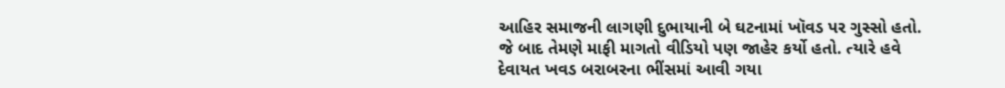આહિર સમાજની લાગણી દુભાયાની બે ઘટનામાં ખૉવડ પર ગુસ્સો હતો. જે બાદ તેમણે માફી માગતો વીડિયો પણ જાહેર કર્યો હતો. ત્યારે હવે દેવાયત ખવડ બરાબરના ભીંસમાં આવી ગયા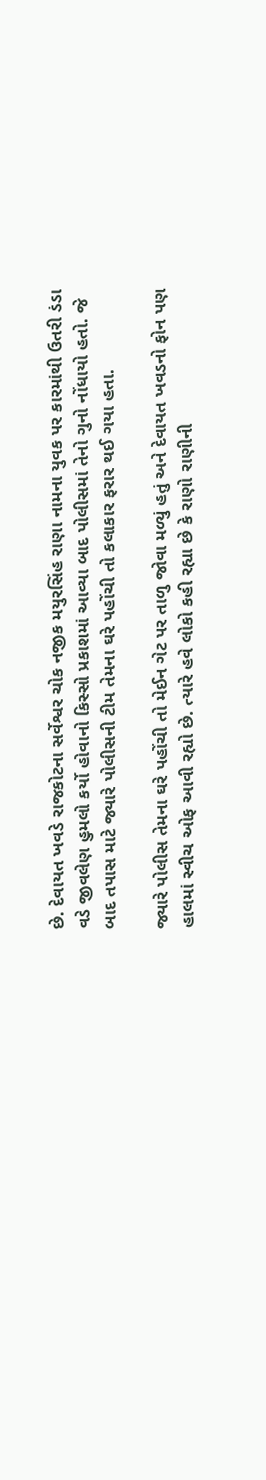છે. દેવાયત ખવડે રાજકોટના સર્વેશ્વર ચોક નજીક મયુરસિંહ રાણા નામના યુવક પર કારમાંથી ઉતરી ડંડા વડે જીવલેણ હુમલો કર્યો હોવાનો કિસ્સો પ્રકાશમાં આવ્યા બાદ પોલીસમાં તેનો ગુનો નોંધાયો હતો. જે બાદ તપાસ માટે જ્યારે પોલીસની ટીમ તેમના ઘરે પહોંચી તો કલાકાર ફરાર થઈ ગયા હતા.

જ્યારે પોલીસ તેમના ઘરે પહોંચી તો મેઈન ગેટ પર તાળુ જોવા મળ્યું હતું અને દેવાયત ખવડનો ફોન પણ હાલમાં સ્વીચ ઓફ આવી રહ્યો છે. ત્યારે હવે લોકો કહી રહ્યા છે કે રાણો રાણીની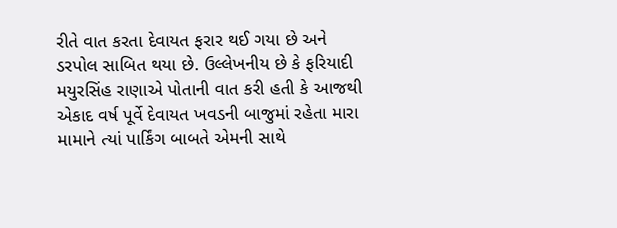રીતે વાત કરતા દેવાયત ફરાર થઈ ગયા છે અને ડરપોલ સાબિત થયા છે. ઉલ્લેખનીય છે કે ફરિયાદી મયુરસિંહ રાણાએ પોતાની વાત કરી હતી કે આજથી એકાદ વર્ષ પૂર્વે દેવાયત ખવડની બાજુમાં રહેતા મારા મામાને ત્યાં પાર્કિંગ બાબતે એમની સાથે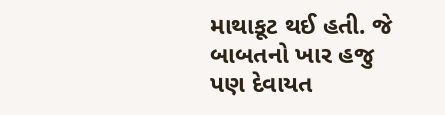માથાકૂટ થઈ હતી. જે બાબતનો ખાર હજુ પણ દેવાયત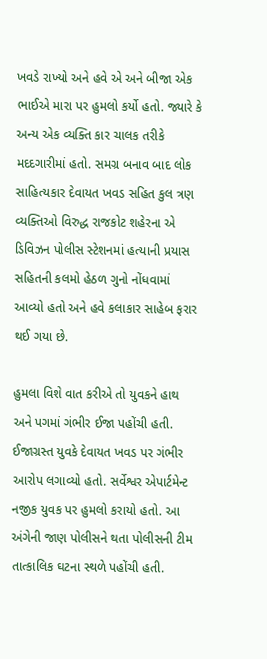ખવડે રાખ્યો અને હવે એ અને બીજા એક ભાઈએ મારા પર હુમલો કર્યો હતો. જ્યારે કે અન્ય એક વ્યક્તિ કાર ચાલક તરીકે મદદગારીમાં હતો. સમગ્ર બનાવ બાદ લોક સાહિત્યકાર દેવાયત ખવડ સહિત કુલ ત્રણ વ્યક્તિઓ વિરુદ્ધ રાજકોટ શહેરના એ ડિવિઝન પોલીસ સ્ટેશનમાં હત્યાની પ્રયાસ સહિતની કલમો હેઠળ ગુનો નોંધવામાં આવ્યો હતો અને હવે કલાકાર સાહેબ ફરાર થઈ ગયા છે.

હુમલા વિશે વાત કરીએ તો યુવકને હાથ અને પગમાં ગંભીર ઈજા પહોંચી હતી. ઈજાગ્રસ્ત યુવકે દેવાયત ખવડ પર ગંભીર આરોપ લગાવ્યો હતો. સર્વેશ્વર એપાર્ટમેન્ટ નજીક યુવક પર હુમલો કરાયો હતો. આ અંગેની જાણ પોલીસને થતા પોલીસની ટીમ તાત્કાલિક ઘટના સ્થળે પહોંચી હતી.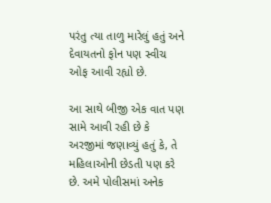પરંતુ ત્યા તાળુ મારેલું હતું અને દેવાયતનો ફોન પણ સ્વીચ ઓફ આવી રહ્યો છે.

આ સાથે બીજી એક વાત પણ સામે આવી રહી છે કે અરજીમાં જણાવ્યું હતું કે, તે મહિલાઓની છેડતી પણ કરે છે. અમે પોલીસમાં અનેક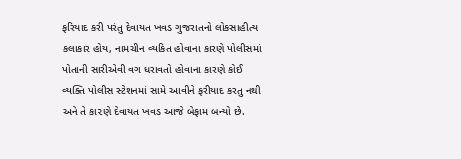ફરિયાદ કરી પરંતુ દેવાયત ખવડ ગુજરાતનો લોકસાહીત્ય કલાકાર હોય, નામચીન વ્યકિત હોવાના કારણે પોલીસમાં પોતાની સારીએવી વગ ધરાવતો હોવાના કારણે કોઈ વ્યક્તિ પોલીસ સ્ટેશનમાં સામે આવીને ફરીયાદ કરતુ નથી અને તે કા૨ણે દેવાયત ખવડ આજે બેફામ બન્યો છે.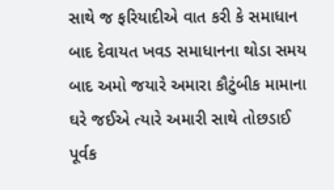સાથે જ ફરિયાદીએ વાત કરી કે સમાધાન બાદ દેવાયત ખવડ સમાધાનના થોડા સમય બાદ અમો જયારે અમારા કૌટુંબીક મામાના ઘરે જઈએ ત્યારે અમારી સાથે તોછડાઈ પૂર્વક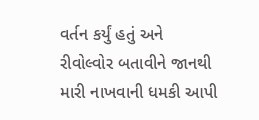વર્તન કર્યું હતું અને રીવોલ્વોર બતાવીને જાનથી મારી નાખવાની ધમકી આપી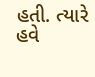હતી. ત્યારે હવે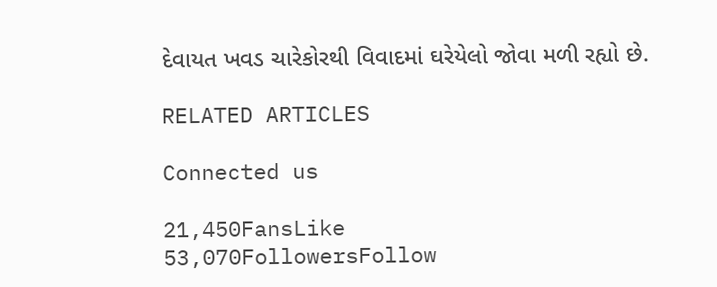દેવાયત ખવડ ચારેકોરથી વિવાદમાં ઘરેયેલો જોવા મળી રહ્યો છે.

RELATED ARTICLES

Connected us

21,450FansLike
53,070FollowersFollow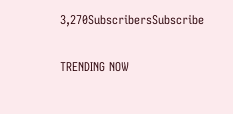3,270SubscribersSubscribe

TRENDING NOW